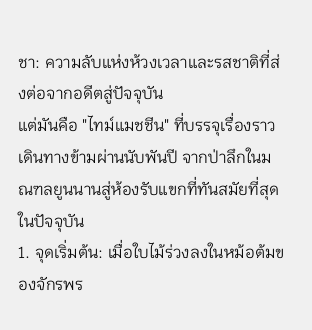ชา: ความลับแห่งห้วงเวลาและรสชาติที่ส่งต่อจากอดีตสู่ปัจจุบัน
แต่มันคือ "ไทม์แมชชีน" ที่บรรจุเรื่องราวเดินทางข้ามผ่านนับพันปี จากป่าลึกในมณฑลยูนนานสู่ห้องรับแขกที่ทันสมัยที่สุดในปัจจุบัน
1. จุดเริ่มต้น: เมื่อใบไม้ร่วงลงในหม้อต้มของจักรพร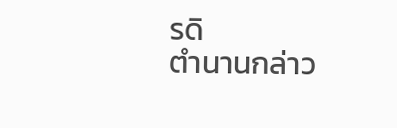รดิ
ตำนานกล่าว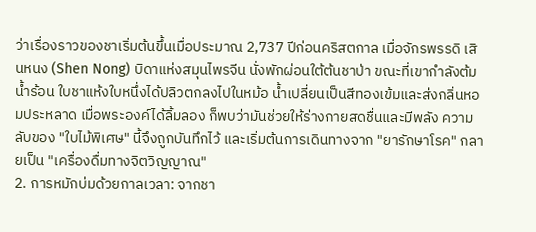ว่าเรื่องราวของชาเริ่มต้นขึ้นเมื่อประมาณ 2,737 ปีก่อนคริสตกาล เมื่อจักรพรรดิ เสินหนง (Shen Nong) บิดาแห่งสมุนไพรจีน นั่งพักผ่อนใต้ต้นชาป่า ขณะที่เขากำลังต้มน้ำร้อน ใบชาแห้งใบหนึ่งได้ปลิวตกลงไปในหม้อ น้ำเปลี่ยนเป็นสีทองเข้มและส่งกลิ่นหอมประหลาด เมื่อพระองค์ได้ลิ้มลอง ก็พบว่ามันช่วยให้ร่างกายสดชื่นและมีพลัง ความลับของ "ใบไม้พิเศษ" นี้จึงถูกบันทึกไว้ และเริ่มต้นการเดินทางจาก "ยารักษาโรค" กลายเป็น "เครื่องดื่มทางจิตวิญญาณ"
2. การหมักบ่มด้วยกาลเวลา: จากชา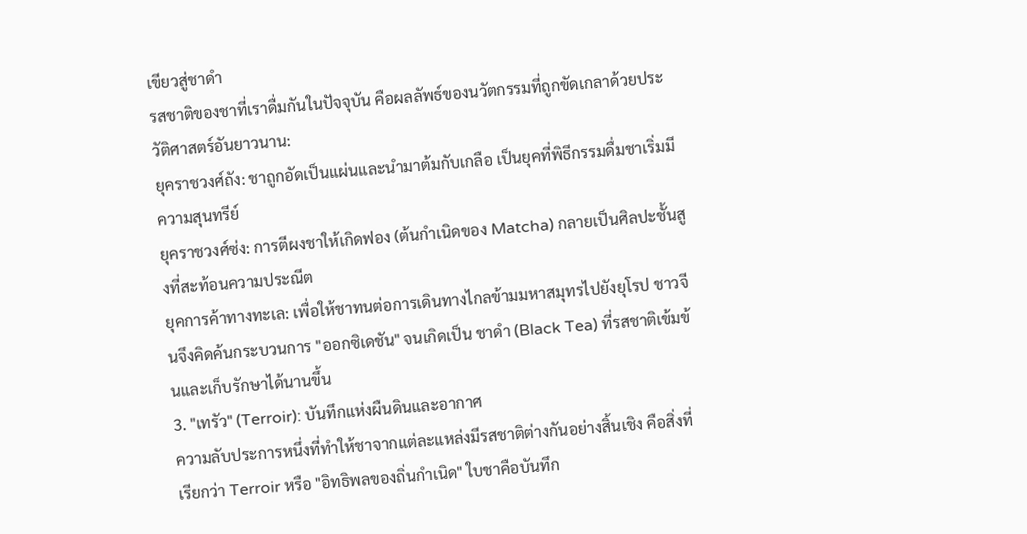เขียวสู่ชาดำ
รสชาติของชาที่เราดื่มกันในปัจจุบัน คือผลลัพธ์ของนวัตกรรมที่ถูกขัดเกลาด้วยประวัติศาสตร์อันยาวนาน:
ยุคราชวงศ์ถัง: ชาถูกอัดเป็นแผ่นและนำมาต้มกับเกลือ เป็นยุคที่พิธีกรรมดื่มชาเริ่มมีความสุนทรีย์
ยุคราชวงศ์ซ่ง: การตีผงชาให้เกิดฟอง (ต้นกำเนิดของ Matcha) กลายเป็นศิลปะชั้นสูงที่สะท้อนความประณีต
ยุคการค้าทางทะเล: เพื่อให้ชาทนต่อการเดินทางไกลข้ามมหาสมุทรไปยังยุโรป ชาวจีนจึงคิดค้นกระบวนการ "ออกซิเดชัน" จนเกิดเป็น ชาดำ (Black Tea) ที่รสชาติเข้มข้นและเก็บรักษาได้นานขึ้น
3. "เทรัว" (Terroir): บันทึกแห่งผืนดินและอากาศ
ความลับประการหนึ่งที่ทำให้ชาจากแต่ละแหล่งมีรสชาติต่างกันอย่างสิ้นเชิง คือสิ่งที่เรียกว่า Terroir หรือ "อิทธิพลของถิ่นกำเนิด" ใบชาคือบันทึก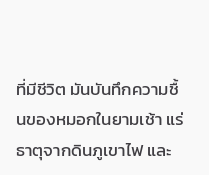ที่มีชีวิต มันบันทึกความชื้นของหมอกในยามเช้า แร่ธาตุจากดินภูเขาไฟ และ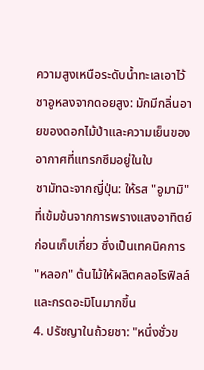ความสูงเหนือระดับน้ำทะเลเอาไว้
ชาอูหลงจากดอยสูง: มักมีกลิ่นอายของดอกไม้ป่าและความเย็นของอากาศที่แทรกซึมอยู่ในใบ
ชามัทฉะจากญี่ปุ่น: ให้รส "อูมามิ" ที่เข้มข้นจากการพรางแสงอาทิตย์ก่อนเก็บเกี่ยว ซึ่งเป็นเทคนิคการ "หลอก" ต้นไม้ให้ผลิตคลอโรฟิลล์และกรดอะมิโนมากขึ้น
4. ปรัชญาในถ้วยชา: "หนึ่งชั่วข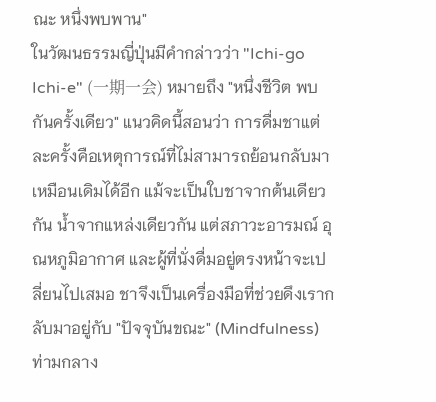ณะ หนึ่งพบพาน"
ในวัฒนธรรมญี่ปุ่นมีคำกล่าวว่า "Ichi-go Ichi-e" (一期一会) หมายถึง "หนึ่งชีวิต พบกันครั้งเดียว" แนวคิดนี้สอนว่า การดื่มชาแต่ละครั้งคือเหตุการณ์ที่ไม่สามารถย้อนกลับมาเหมือนเดิมได้อีก แม้จะเป็นใบชาจากต้นเดียวกัน น้ำจากแหล่งเดียวกัน แต่สภาวะอารมณ์ อุณหภูมิอากาศ และผู้ที่นั่งดื่มอยู่ตรงหน้าจะเปลี่ยนไปเสมอ ชาจึงเป็นเครื่องมือที่ช่วยดึงเรากลับมาอยู่กับ "ปัจจุบันขณะ" (Mindfulness) ท่ามกลาง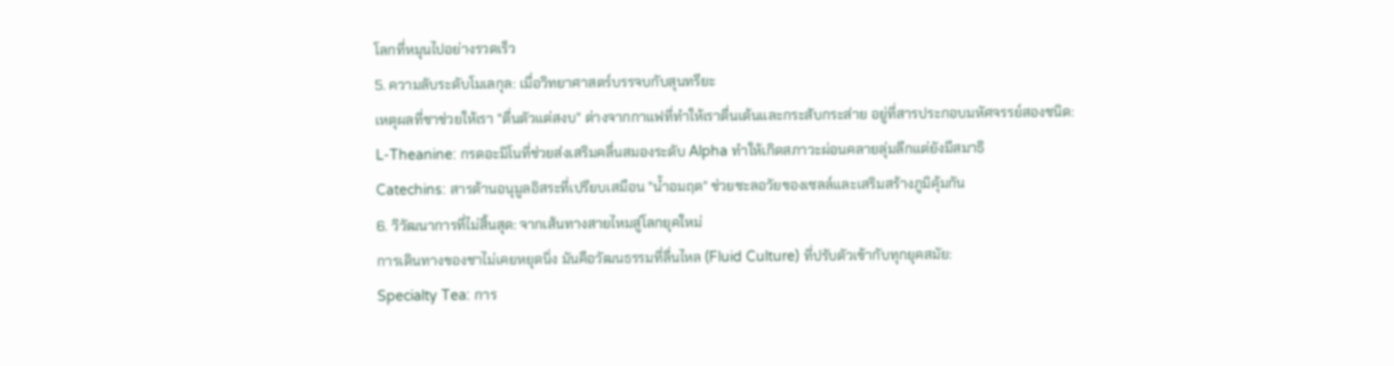โลกที่หมุนไปอย่างรวดเร็ว
5. ความลับระดับโมเลกุล: เมื่อวิทยาศาสตร์บรรจบกับสุนทรียะ
เหตุผลที่ชาช่วยให้เรา "ตื่นตัวแต่สงบ" ต่างจากกาแฟที่ทำให้เราตื่นเต้นและกระสับกระส่าย อยู่ที่สารประกอบมหัศจรรย์สองชนิด:
L-Theanine: กรดอะมิโนที่ช่วยส่งเสริมคลื่นสมองระดับ Alpha ทำให้เกิดสภาวะผ่อนคลายลุ่มลึกแต่ยังมีสมาธิ
Catechins: สารต้านอนุมูลอิสระที่เปรียบเสมือน "น้ำอมฤต" ช่วยชะลอวัยของเซลล์และเสริมสร้างภูมิคุ้มกัน
6. วิวัฒนาการที่ไม่สิ้นสุด: จากเส้นทางสายไหมสู่โลกยุคใหม่
การเดินทางของชาไม่เคยหยุดนิ่ง มันคือวัฒนธรรมที่ลื่นไหล (Fluid Culture) ที่ปรับตัวเข้ากับทุกยุคสมัย:
Specialty Tea: การ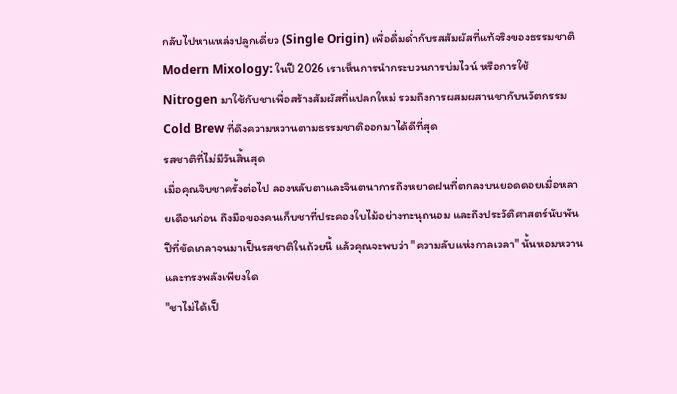กลับไปหาแหล่งปลูกเดี่ยว (Single Origin) เพื่อดื่มด่ำกับรสสัมผัสที่แท้จริงของธรรมชาติ
Modern Mixology: ในปี 2026 เราเห็นการนำกระบวนการบ่มไวน์ หรือการใช้ Nitrogen มาใช้กับชาเพื่อสร้างสัมผัสที่แปลกใหม่ รวมถึงการผสมผสานชากับนวัตกรรม Cold Brew ที่ดึงความหวานตามธรรมชาติออกมาได้ดีที่สุด
รสชาติที่ไม่มีวันสิ้นสุด
เมื่อคุณจิบชาครั้งต่อไป ลองหลับตาและจินตนาการถึงหยาดฝนที่ตกลงบนยอดดอยเมื่อหลายเดือนก่อน ถึงมือของคนเก็บชาที่ประคองใบไม้อย่างทะนุถนอม และถึงประวัติศาสตร์นับพันปีที่ขัดเกลาจนมาเป็นรสชาติในถ้วยนี้ แล้วคุณจะพบว่า "ความลับแห่งกาลเวลา" นั้นหอมหวานและทรงพลังเพียงใด
"ชาไม่ได้เป็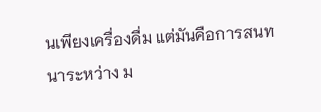นเพียงเครื่องดื่ม แต่มันคือการสนทนาระหว่าง ม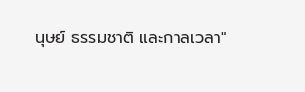นุษย์ ธรรมชาติ และกาลเวลา"